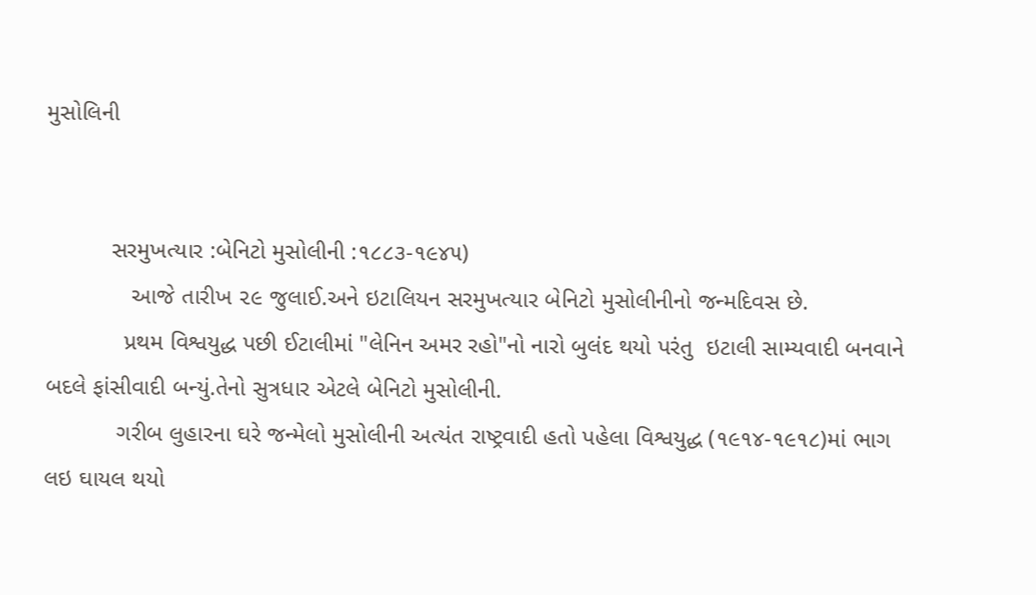મુસોલિની


          સરમુખત્યાર :બેનિટો મુસોલીની :૧૮૮૩-૧૯૪૫)
             આજે તારીખ ૨૯ જુલાઈ.અને ઇટાલિયન સરમુખત્યાર બેનિટો મુસોલીનીનો જન્મદિવસ છે.
            પ્રથમ વિશ્વયુદ્ધ પછી ઈટાલીમાં "લેનિન અમર રહો"નો નારો બુલંદ થયો પરંતુ  ઇટાલી સામ્યવાદી બનવાને બદલે ફાંસીવાદી બન્યું.તેનો સુત્રધાર એટલે બેનિટો મુસોલીની.
           ગરીબ લુહારના ઘરે જન્મેલો મુસોલીની અત્યંત રાષ્ટ્રવાદી હતો પહેલા વિશ્વયુદ્ધ (૧૯૧૪-૧૯૧૮)માં ભાગ લઇ ઘાયલ થયો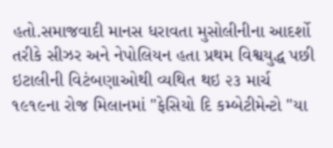હતો.સમાજવાદી માનસ ધરાવતા મુસોલીનીના આદર્શો તરીકે સીઝર અને નેપોલિયન હતા પ્રથમ વિશ્વયુદ્ધ પછી ઇટાલીની વિટંબણાઓથી વ્યથિત થઇ ૨૩ માર્ચ  ૧૯૧૯ના રોજ મિલાનમાં "ફેસિયો દિ કમ્બેટીમેન્ટો "યા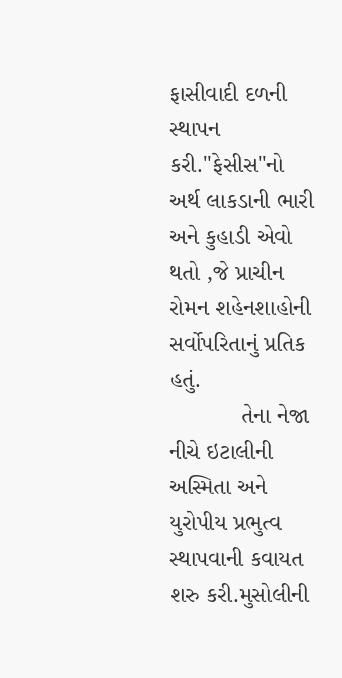ફાસીવાદી દળની સ્થાપન કરી."ફેસીસ"નો અર્થ લાકડાની ભારી અને કુહાડી એવો થતો ,જે પ્રાચીન રોમન શહેનશાહોની સર્વોપરિતાનું પ્રતિક હતું.
           તેના નેજા નીચે ઇટાલીની અસ્મિતા અને યુરોપીય પ્રભુત્વ સ્થાપવાની કવાયત શરુ કરી.મુસોલીની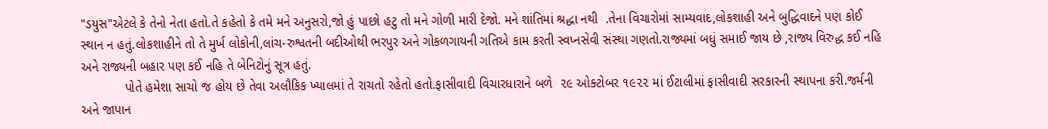"ડયુસ"એટલે કે તેનો નેતા હતો.તે કહેતો કે તમે મને અનુસરો,જો હું પાછો હટુ તો મને ગોળી મારી દેજો. મને શાંતિમાં શ્રદ્ધા નથી  .તેના વિચારોમાં સામ્યવાદ,લોકશાહી અને બુદ્ધિવાદને પણ કોઈ સ્થાન ન હતું.લોકશાહીને તો તે મુર્ખ લોકોની,લાંચ-રુશ્વતની બદીઓથી ભરપુર અને ગોકળગાયની ગતિએ કામ કરતી સ્વપ્નસેવી સંસ્થા ગણતો.રાજ્યમાં બધું સમાઈ જાય છે ,રાજ્ય વિરુદ્ધ કઈ નહિ અને રાજ્યની બહાર પણ કઈ નહિ તે બેનિટોનું સૂત્ર હતું.
            પોતે હમેશા સાચો જ હોય છે તેવા અલૌકિક ખ્યાલમાં તે રાચતો રહેતો હતો.ફાસીવાદી વિચારધારાને બળે  ૨૯ ઓક્ટોબર ૧૯૨૨ માં ઈટાલીમાં ફાસીવાદી સરકારની સ્થાપના કરી.જર્મની અને જાપાન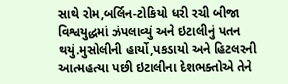સાથે રોમ,બર્લિન-ટોકિયો ધરી રચી બીજા વિશ્વયુદ્ધમાં ઝંપલાવ્યું અને ઇટાલીનું પતન થયું.મુસોલીની હાર્યો,પકડાયો અને હિટલરની આત્મહત્યા પછી ઇટાલીના દેશભક્તોએ તેને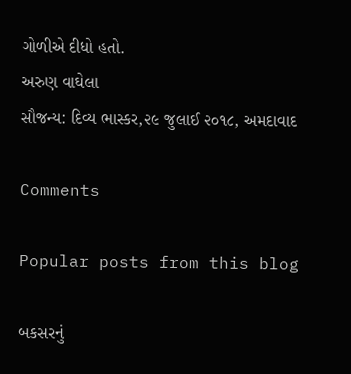ગોળીએ દીધો હતો.
અરુણ વાઘેલા
સૌજન્ય: દિવ્ય ભાસ્કર,૨૯ જુલાઈ ૨૦૧૮, અમદાવાદ

Comments

Popular posts from this blog

બકસરનું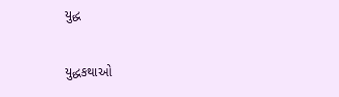યુદ્ધ

યુદ્ધકથાઓ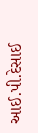આઈ.પી.દેસાઈ